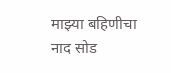माझ्या बहिणीचा नाद सोड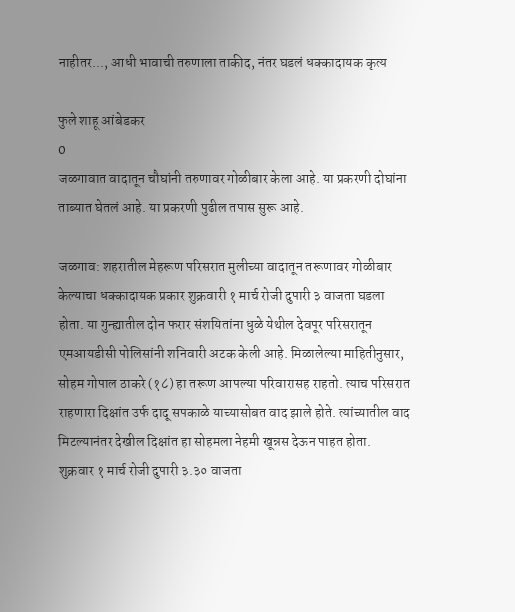नाहीतर..., आधी भावाची तरुणाला ताकीद, नंतर घडलं धक्कादायक कृत्य

फुले शाहू आंबेडकर
0
जळगावात वादातून चौघांनी तरुणावर गोळीबार केला आहे. या प्रकरणी दोघांना ताब्यात घेतलं आहे. या प्रकरणी पुढील तपास सुरू आहे.

जळगाव: शहरातील मेहरूण परिसरात मुलीच्या वादातून तरूणावर गोळीबार केल्याचा धक्कादायक प्रकार शुक्रवारी १ मार्च रोजी दुपारी ३ वाजता घडला होता. या गुन्ह्यातील दोन फरार संशयितांना धुळे येथील देवपूर परिसरातून एमआयडीसी पोलिसांनी शनिवारी अटक केली आहे. मिळालेल्या माहितीनुसार, सोहम गोपाल ठाकरे (१८) हा तरूण आपल्या परिवारासह राहतो. त्याच परिसरात राहणारा दिक्षांत उर्फ दादू सपकाळे याच्यासोबत वाद झाले होते. त्यांच्यातील वाद मिटल्यानंतर देखील दिक्षांत हा सोहमला नेहमी खून्नस देऊन पाहत होता.
शुक्रवार १ मार्च रोजी दुपारी ३.३० वाजता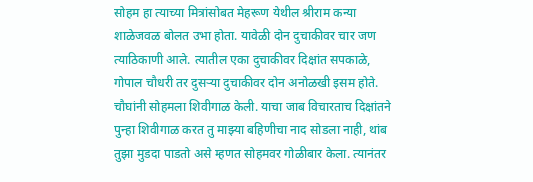सोहम हा त्याच्या मित्रांसोबत मेहरूण येथील श्रीराम कन्या शाळेजवळ बोलत उभा होता. यावेळी दोन दुचाकीवर चार जण त्याठिकाणी आले. त्यातील एका दुचाकीवर दिक्षांत सपकाळे, गोपाल चौधरी तर दुसऱ्या दुचाकीवर दोन अनोळखी इसम होते. चौघांनी सोहमला शिवीगाळ केली. याचा जाब विचारताच दिक्षांतने पुन्हा शिवीगाळ करत तु माझ्या बहिणीचा नाद सोडला नाही, थांब तुझा मुडदा पाडतो असे म्हणत सोहमवर गोळीबार केला. त्यानंतर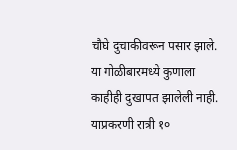चौघे दुचाकीवरून पसार झाले. या गोळीबारमध्ये कुणाला काहीही दुखापत झालेली नाही. याप्रकरणी रात्री १०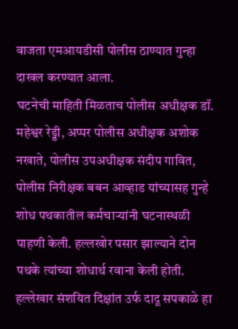वाजता एमआयडीसी पोलीस ठाण्यात गुन्हा दाखल करण्यात आला.
घटनेची माहिती मिळताच पोलीस अधीक्षक डॉ. महेश्वर रेड्डी, अप्पर पोलीस अधीक्षक अशोक नखाते, पोलीस उपअधीक्षक संदीप गावित, पोलीस निरीक्षक बबन आव्हाड यांच्यासह गुन्हे शोध पथकातील कर्मचाऱ्यांनी घटनास्थळी पाहणी केली. हल्लखोर पसार झाल्याने दोन पथके त्यांच्या शोधार्थ रवाना केली होती. हल्लेखार संशयित दिक्षांत उर्फ दादू सपकाळे हा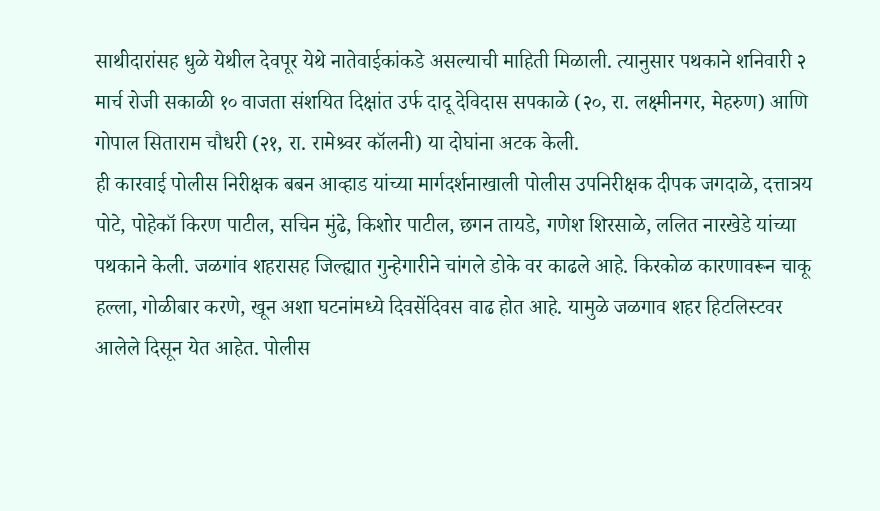साथीदारांसह धुळे येथील देवपूर येथे नातेवाईकांकडे असल्याची माहिती मिळाली. त्यानुसार पथकाने शनिवारी २ मार्च रोजी सकाळी १० वाजता संशयित दिक्षांत उर्फ दादू देविदास सपकाळे (२०, रा. लक्ष्मीनगर, मेहरुण) आणि गोपाल सिताराम चौधरी (२१, रा. रामेश्र्वर कॉलनी) या दोघांना अटक केली.
ही कारवाई पोलीस निरीक्षक बबन आव्हाड यांच्या मार्गदर्शनाखाली पोलीस उपनिरीक्षक दीपक जगदाळे, दत्तात्रय पोटे, पोहेकॉ किरण पाटील, सचिन मुंढे, किशोर पाटील, छगन तायडे, गणेश शिरसाळे, ललित नारखेडे यांच्या पथकाने केली. जळगांव शहरासह जिल्ह्यात गुन्हेगारीने चांगले डोके वर काढले आहे. किरकोळ कारणावरून चाकू हल्ला, गोळीबार करणे, खून अशा घटनांमध्ये दिवसेंदिवस वाढ होत आहे. यामुळे जळगाव शहर हिटलिस्टवर आलेले दिसून येत आहेत. पोलीस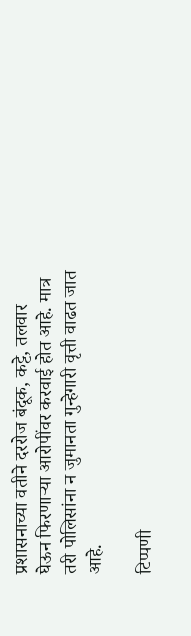प्रशासनाच्या वतीने दररोज बंदूक, कट्टे, तलवार घेऊन फिरणाऱ्या आरोपींवर करवाई होत आहे. मात्र तरी पोलिसांना न जुमानता गुन्हेगारी वृत्ती वाढत जात आहे.

टिप्पणी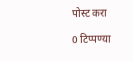पोस्ट करा

0 टिप्पण्या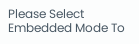Please Select Embedded Mode To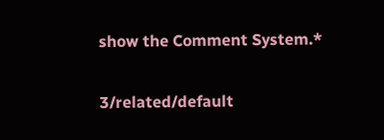show the Comment System.*

3/related/default